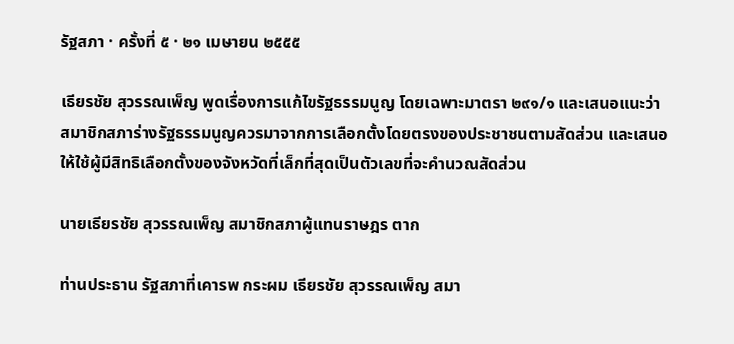รัฐสภา · ครั้งที่ ๕ · ๒๑ เมษายน ๒๕๕๕

เธียรชัย สุวรรณเพ็ญ พูดเรื่องการแก้ไขรัฐธรรมนูญ โดยเฉพาะมาตรา ๒๙๑/๑ และเสนอแนะว่า สมาชิกสภาร่างรัฐธรรมนูญควรมาจากการเลือกตั้งโดยตรงของประชาชนตามสัดส่วน และเสนอให้ใช้ผู้มีสิทธิเลือกตั้งของจังหวัดที่เล็กที่สุดเป็นตัวเลขที่จะคำนวณสัดส่วน

นายเธียรชัย สุวรรณเพ็ญ สมาชิกสภาผู้แทนราษฎร ตาก

ท่านประธาน รัฐสภาที่เคารพ กระผม เธียรชัย สุวรรณเพ็ญ สมา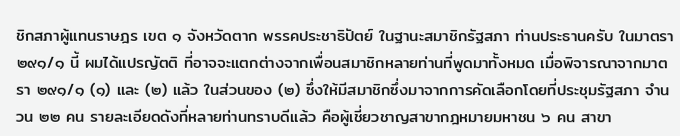ชิกสภาผู้แทนราษฎร เขต ๑ จังหวัดตาก พรรคประชาธิปัตย์ ในฐานะสมาชิกรัฐสภา ท่านประธานครับ ในมาตรา ๒๙๑/๑ นี้ ผมได้แปรญัตติ ที่อาจจะแตกต่างจากเพื่อนสมาชิกหลายท่านที่พูดมาทั้งหมด เมื่อพิจารณาจากมาตรา ๒๙๑/๑ (๑) และ (๒) แล้ว ในส่วนของ (๒) ซึ่งให้มีสมาชิกซึ่งมาจากการคัดเลือกโดยที่ประชุมรัฐสภา จำนวน ๒๒ คน รายละเอียดดังที่หลายท่านทราบดีแล้ว คือผู้เชี่ยวชาญสาขากฎหมายมหาชน ๖ คน สาขา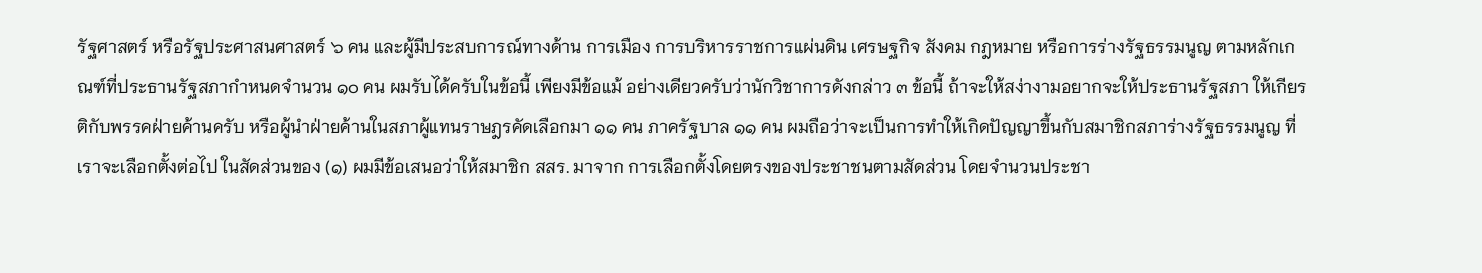รัฐศาสตร์ หรือรัฐประศาสนศาสตร์ ๖ คน และผู้มีประสบการณ์ทางด้าน การเมือง การบริหารราชการแผ่นดิน เศรษฐกิจ สังคม กฎหมาย หรือการร่างรัฐธรรมนูญ ตามหลักเกณฑ์ที่ประธานรัฐสภากำหนดจำนวน ๑๐ คน ผมรับได้ครับในข้อนี้ เพียงมีข้อแม้ อย่างเดียวครับว่านักวิชาการดังกล่าว ๓ ข้อนี้ ถ้าจะให้สง่างามอยากจะให้ประธานรัฐสภา ให้เกียรติกับพรรคฝ่ายค้านครับ หรือผู้นำฝ่ายค้านในสภาผู้แทนราษฎรคัดเลือกมา ๑๑ คน ภาครัฐบาล ๑๑ คน ผมถือว่าจะเป็นการทำให้เกิดปัญญาขึ้นกับสมาชิกสภาร่างรัฐธรรมนูญ ที่เราจะเลือกตั้งต่อไป ในสัดส่วนของ (๑) ผมมีข้อเสนอว่าให้สมาชิก สสร. มาจาก การเลือกตั้งโดยตรงของประชาชนตามสัดส่วน โดยจำนวนประชา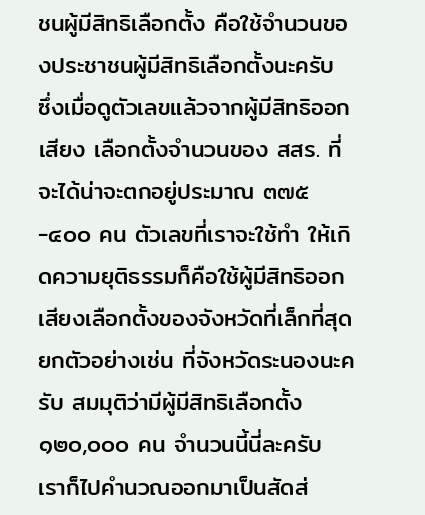ชนผู้มีสิทธิเลือกตั้ง คือใช้จำนวนของประชาชนผู้มีสิทธิเลือกตั้งนะครับ ซึ่งเมื่อดูตัวเลขแล้วจากผู้มีสิทธิออกเสียง เลือกตั้งจำนวนของ สสร. ที่จะได้น่าจะตกอยู่ประมาณ ๓๗๕-๔๐๐ คน ตัวเลขที่เราจะใช้ทำ ให้เกิดความยุติธรรมก็คือใช้ผู้มีสิทธิออกเสียงเลือกตั้งของจังหวัดที่เล็กที่สุด ยกตัวอย่างเช่น ที่จังหวัดระนองนะครับ สมมุติว่ามีผู้มีสิทธิเลือกตั้ง ๑๒๐,๐๐๐ คน จำนวนนี้นี่ละครับ เราก็ไปคำนวณออกมาเป็นสัดส่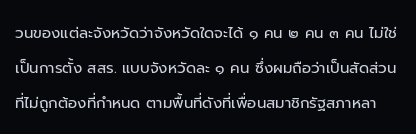วนของแต่ละจังหวัดว่าจังหวัดใดจะได้ ๑ คน ๒ คน ๓ คน ไม่ใช่เป็นการตั้ง สสร. แบบจังหวัดละ ๑ คน ซึ่งผมถือว่าเป็นสัดส่วนที่ไม่ถูกต้องที่กำหนด ตามพื้นที่ดังที่เพื่อนสมาชิกรัฐสภาหลา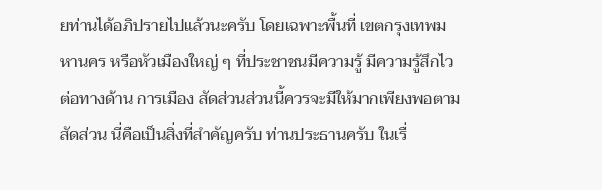ยท่านได้อภิปรายไปแล้วนะครับ โดยเฉพาะพื้นที่ เขตกรุงเทพมหานคร หรือหัวเมืองใหญ่ ๆ ที่ประชาชนมีความรู้ มีความรู้สึกไวต่อทางด้าน การเมือง สัดส่วนส่วนนี้ควรจะมีให้มากเพียงพอตามสัดส่วน นี่คือเป็นสิ่งที่สำคัญครับ ท่านประธานครับ ในเรื่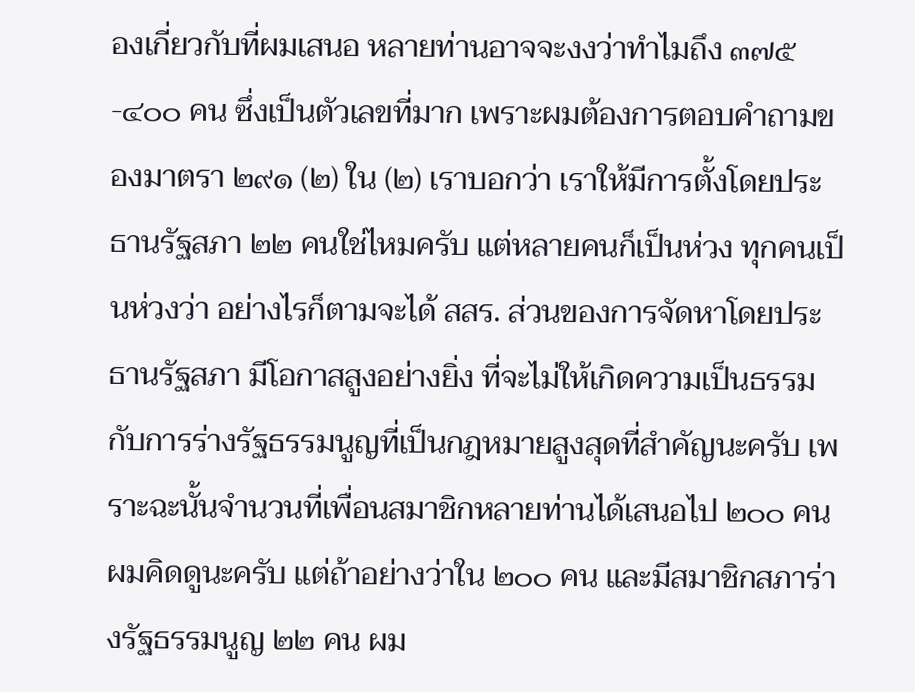องเกี่ยวกับที่ผมเสนอ หลายท่านอาจจะงงว่าทำไมถึง ๓๗๕-๔๐๐ คน ซึ่งเป็นตัวเลขที่มาก เพราะผมต้องการตอบคำถามของมาตรา ๒๙๑ (๒) ใน (๒) เราบอกว่า เราให้มีการตั้งโดยประธานรัฐสภา ๒๒ คนใช่ไหมครับ แต่หลายคนก็เป็นห่วง ทุกคนเป็นห่วงว่า อย่างไรก็ตามจะได้ สสร. ส่วนของการจัดหาโดยประธานรัฐสภา มีโอกาสสูงอย่างยิ่ง ที่จะไม่ให้เกิดความเป็นธรรมกับการร่างรัฐธรรมนูญที่เป็นกฎหมายสูงสุดที่สำคัญนะครับ เพราะฉะนั้นจำนวนที่เพื่อนสมาชิกหลายท่านได้เสนอไป ๒๐๐ คน ผมคิดดูนะครับ แต่ถ้าอย่างว่าใน ๒๐๐ คน และมีสมาชิกสภาร่างรัฐธรรมนูญ ๒๒ คน ผม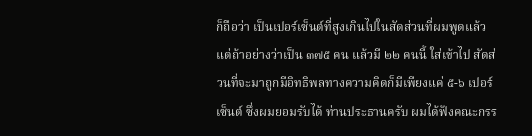ก็ถือว่า เป็นเปอร์เซ็นต์ที่สูงเกินไปในสัดส่วนที่ผมพูดแล้ว แต่ถ้าอย่างว่าเป็น ๓๗๕ คน แล้วมี ๒๒ คนนี้ ใส่เข้าไป สัดส่วนที่จะมาถูกมีอิทธิพลทางความคิดก็มีเพียงแค่ ๕-๖ เปอร์เซ็นต์ ซึ่งผมยอมรับได้ ท่านประธานครับ ผมได้ฟังคณะกรร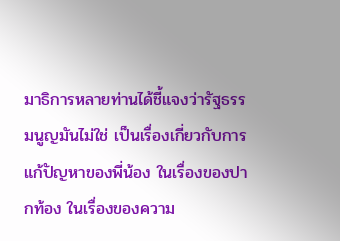มาธิการหลายท่านได้ชี้แจงว่ารัฐธรรมนูญมันไม่ใช่ เป็นเรื่องเกี่ยวกับการแก้ปัญหาของพี่น้อง ในเรื่องของปากท้อง ในเรื่องของความ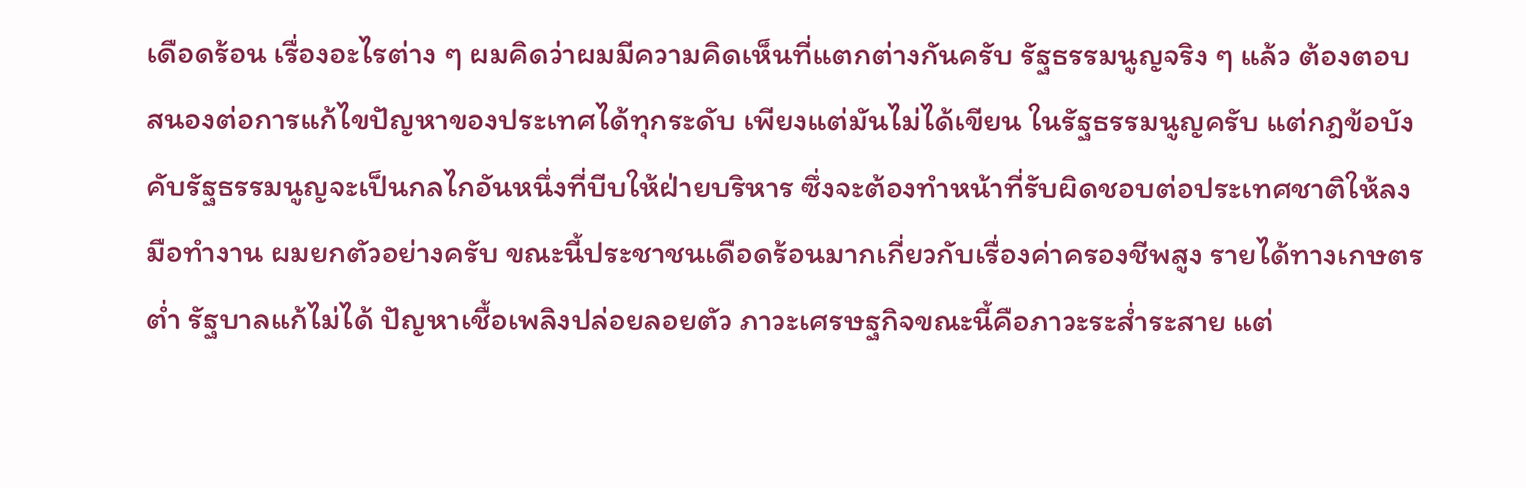เดือดร้อน เรื่องอะไรต่าง ๆ ผมคิดว่าผมมีความคิดเห็นที่แตกต่างกันครับ รัฐธรรมนูญจริง ๆ แล้ว ต้องตอบสนองต่อการแก้ไขปัญหาของประเทศได้ทุกระดับ เพียงแต่มันไม่ได้เขียน ในรัฐธรรมนูญครับ แต่กฎข้อบังคับรัฐธรรมนูญจะเป็นกลไกอันหนึ่งที่บีบให้ฝ่ายบริหาร ซึ่งจะต้องทำหน้าที่รับผิดชอบต่อประเทศชาติให้ลงมือทำงาน ผมยกตัวอย่างครับ ขณะนี้ประชาชนเดือดร้อนมากเกี่ยวกับเรื่องค่าครองชีพสูง รายได้ทางเกษตรต่ำ รัฐบาลแก้ไม่ได้ ปัญหาเชื้อเพลิงปล่อยลอยตัว ภาวะเศรษฐกิจขณะนี้คือภาวะระส่ำระสาย แต่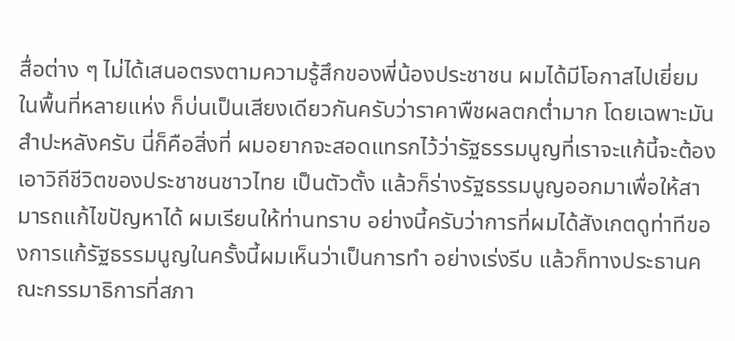สื่อต่าง ๆ ไม่ได้เสนอตรงตามความรู้สึกของพี่น้องประชาชน ผมได้มีโอกาสไปเยี่ยมในพื้นที่หลายแห่ง ก็บ่นเป็นเสียงเดียวกันครับว่าราคาพืชผลตกต่ำมาก โดยเฉพาะมันสำปะหลังครับ นี่ก็คือสิ่งที่ ผมอยากจะสอดแทรกไว้ว่ารัฐธรรมนูญที่เราจะแก้นี้จะต้องเอาวิถีชีวิตของประชาชนชาวไทย เป็นตัวตั้ง แล้วก็ร่างรัฐธรรมนูญออกมาเพื่อให้สามารถแก้ไขปัญหาได้ ผมเรียนให้ท่านทราบ อย่างนี้ครับว่าการที่ผมได้สังเกตดูท่าทีของการแก้รัฐธรรมนูญในครั้งนี้ผมเห็นว่าเป็นการทำ อย่างเร่งรีบ แล้วก็ทางประธานคณะกรรมาธิการที่สภา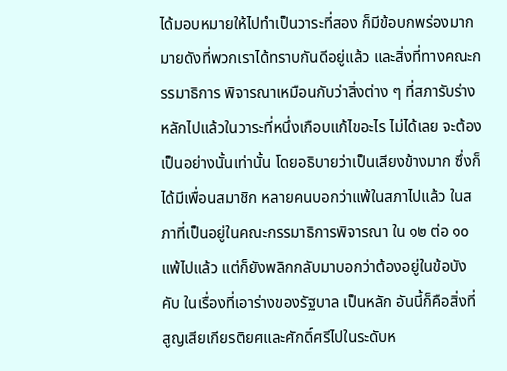ได้มอบหมายให้ไปทำเป็นวาระที่สอง ก็มีข้อบกพร่องมากมายดังที่พวกเราได้ทราบกันดีอยู่แล้ว และสิ่งที่ทางคณะกรรมาธิการ พิจารณาเหมือนกับว่าสิ่งต่าง ๆ ที่สภารับร่างหลักไปแล้วในวาระที่หนึ่งเกือบแก้ไขอะไร ไม่ได้เลย จะต้องเป็นอย่างนั้นเท่านั้น โดยอธิบายว่าเป็นเสียงข้างมาก ซึ่งก็ได้มีเพื่อนสมาชิก หลายคนบอกว่าแพ้ในสภาไปแล้ว ในสภาที่เป็นอยู่ในคณะกรรมาธิการพิจารณา ใน ๑๒ ต่อ ๑๐ แพ้ไปแล้ว แต่ก็ยังพลิกกลับมาบอกว่าต้องอยู่ในข้อบังคับ ในเรื่องที่เอาร่างของรัฐบาล เป็นหลัก อันนี้ก็คือสิ่งที่สูญเสียเกียรติยศและศักดิ์ศรีไปในระดับห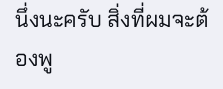นึ่งนะครับ สิ่งที่ผมจะต้องพู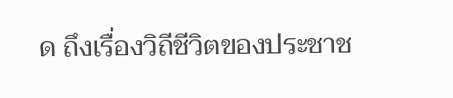ด ถึงเรื่องวิถีชีวิตของประชาช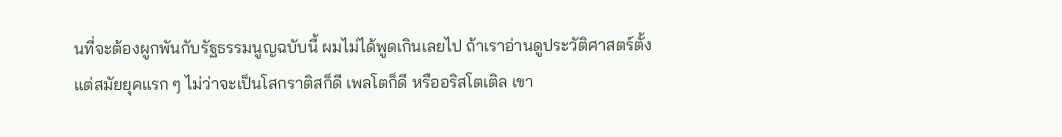นที่จะต้องผูกพันกับรัฐธรรมนูญฉบับนี้ ผมไม่ได้พูดเกินเลยไป ถ้าเราอ่านดูประวัติศาสตร์ตั้งแต่สมัยยุคแรก ๆ ไม่ว่าจะเป็นโสกราติสก็ดี เพลโตก็ดี หรืออริสโตเติล เขา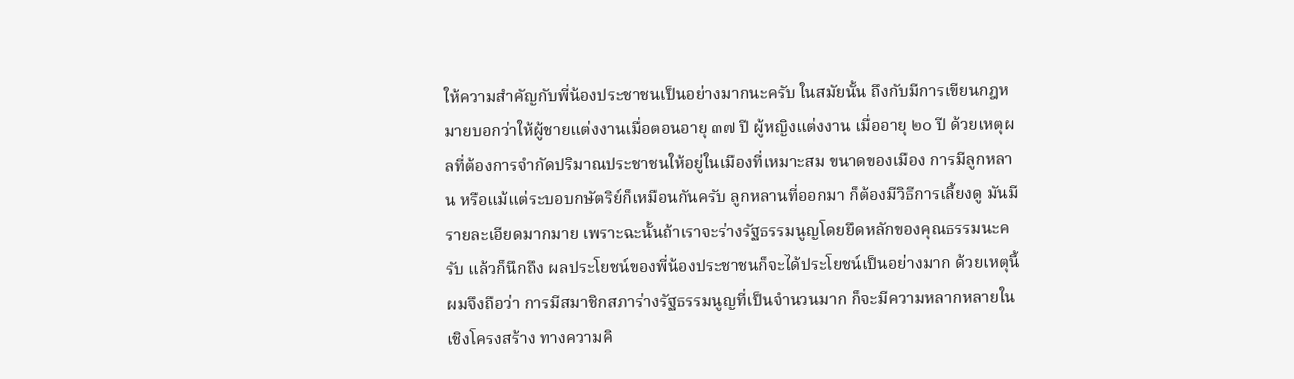ให้ความสำคัญกับพี่น้องประชาชนเป็นอย่างมากนะครับ ในสมัยนั้น ถึงกับมีการเขียนกฎหมายบอกว่าให้ผู้ชายแต่งงานเมื่อตอนอายุ ๓๗ ปี ผู้หญิงแต่งงาน เมื่ออายุ ๒๐ ปี ด้วยเหตุผลที่ต้องการจำกัดปริมาณประชาชนให้อยู่ในเมืองที่เหมาะสม ขนาดของเมือง การมีลูกหลาน หรือแม้แต่ระบอบกษัตริย์ก็เหมือนกันครับ ลูกหลานที่ออกมา ก็ต้องมีวิธีการเลี้ยงดู มันมีรายละเอียดมากมาย เพราะฉะนั้นถ้าเราจะร่างรัฐธรรมนูญโดยยึดหลักของคุณธรรมนะครับ แล้วก็นึกถึง ผลประโยชน์ของพี่น้องประชาชนก็จะได้ประโยชน์เป็นอย่างมาก ด้วยเหตุนี้ผมจึงถือว่า การมีสมาชิกสภาร่างรัฐธรรมนูญที่เป็นจำนวนมาก ก็จะมีความหลากหลายในเชิงโครงสร้าง ทางความคิ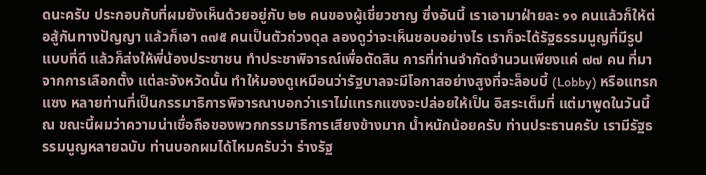ดนะครับ ประกอบกับที่ผมยังเห็นด้วยอยู่กับ ๒๒ คนของผู้เชี่ยวชาญ ซึ่งอันนี้ เราเอามาฝ่ายละ ๑๑ คนแล้วก็ให้ต่อสู้กันทางปัญญา แล้วก็เอา ๓๗๕ คนเป็นตัวถ่วงดุล ลองดูว่าจะเห็นชอบอย่างไร เราก็จะได้รัฐธรรมนูญที่มีรูปแบบที่ดี แล้วก็ส่งให้พี่น้องประชาชน ทำประชาพิจารณ์เพื่อตัดสิน การที่ท่านจำกัดจำนวนเพียงแค่ ๗๗ คน ที่มาจากการเลือกตั้ง แต่ละจังหวัดนั้น ทำให้มองดูเหมือนว่ารัฐบาลจะมีโอกาสอย่างสูงที่จะล็อบบี้ (Lobby) หรือแทรกแซง หลายท่านที่เป็นกรรมาธิการพิจารณาบอกว่าเราไม่แทรกแซงจะปล่อยให้เป็น อิสระเต็มที่ แต่มาพูดในวันนี้ ณ ขณะนี้ผมว่าความน่าเชื่อถือของพวกกรรมาธิการเสียงข้างมาก น้ำหนักน้อยครับ ท่านประธานครับ เรามีรัฐธรรมนูญหลายฉบับ ท่านบอกผมได้ไหมครับว่า ร่างรัฐ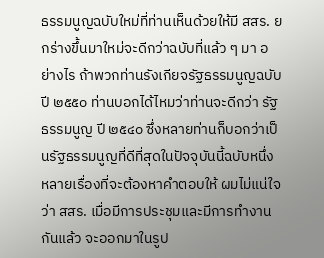ธรรมนูญฉบับใหม่ที่ท่านเห็นด้วยให้มี สสร. ยกร่างขึ้นมาใหม่จะดีกว่าฉบับที่แล้ว ๆ มา อย่างไร ถ้าพวกท่านรังเกียจรัฐธรรมนูญฉบับปี ๒๕๕๐ ท่านบอกได้ไหมว่าท่านจะดีกว่า รัฐธรรมนูญ ปี ๒๕๔๐ ซึ่งหลายท่านก็บอกว่าเป็นรัฐธรรมนูญที่ดีที่สุดในปัจจุบันนี้ฉบับหนึ่ง หลายเรื่องที่จะต้องหาคำตอบให้ ผมไม่แน่ใจว่า สสร. เมื่อมีการประชุมและมีการทำงานกันแล้ว จะออกมาในรูป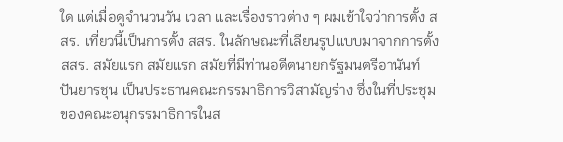ใด แต่เมื่อดูจำนวนวัน เวลา และเรื่องราวต่าง ๆ ผมเข้าใจว่าการตั้ง สสร. เที่ยวนี้เป็นการตั้ง สสร. ในลักษณะที่เลียนรูปแบบมาจากการตั้ง สสร. สมัยแรก สมัยแรก สมัยที่มีท่านอดีตนายกรัฐมนตรีอานันท์ ปันยารชุน เป็นประธานคณะกรรมาธิการวิสามัญร่าง ซึ่งในที่ประชุมของคณะอนุกรรมาธิการในส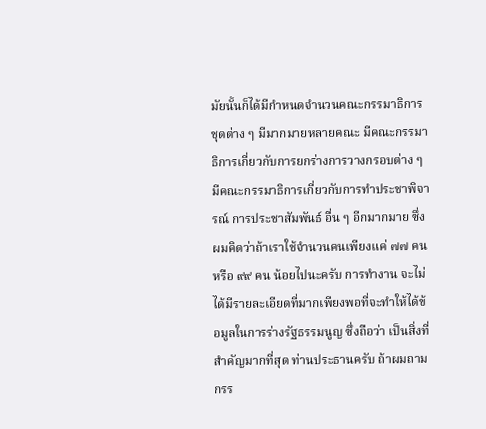มัยนั้นก็ได้มีกำหนดจำนวนคณะกรรมาธิการ ชุดต่าง ๆ มีมากมายหลายคณะ มีคณะกรรมาธิการเกี่ยวกับการยกร่างการวางกรอบต่าง ๆ มีคณะกรรมาธิการเกี่ยวกับการทำประชาพิจารณ์ การประชาสัมพันธ์ อื่น ๆ อีกมากมาย ซึ่งผมคิดว่าถ้าเราใช้จำนวนคนเพียงแค่ ๗๗ คน หรือ ๙๙ คน น้อยไปนะครับ การทำงาน จะไม่ได้มีรายละเอียดที่มากเพียงพอที่จะทำให้ได้ข้อมูลในการร่างรัฐธรรมนูญ ซึ่งถือว่า เป็นสิ่งที่สำคัญมากที่สุด ท่านประธานครับ ถ้าผมถามกรร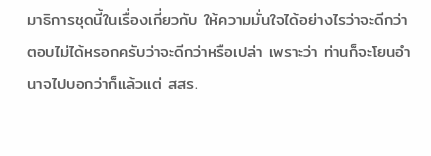มาธิการชุดนี้ในเรื่องเกี่ยวกับ ให้ความมั่นใจได้อย่างไรว่าจะดีกว่า ตอบไม่ได้หรอกครับว่าจะดีกว่าหรือเปล่า เพราะว่า ท่านก็จะโยนอำนาจไปบอกว่าก็แล้วแต่ สสร.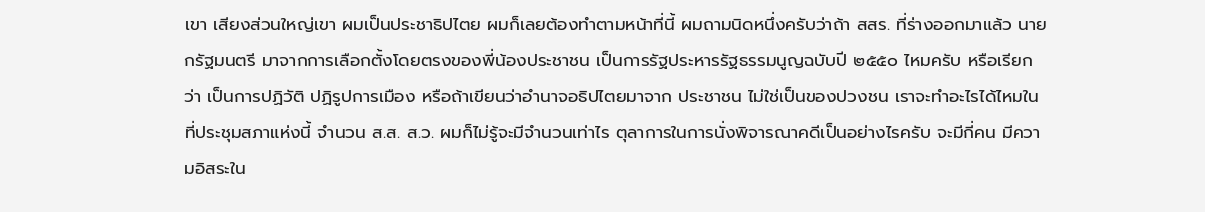เขา เสียงส่วนใหญ่เขา ผมเป็นประชาธิปไตย ผมก็เลยต้องทำตามหน้าที่นี้ ผมถามนิดหนึ่งครับว่าถ้า สสร. ที่ร่างออกมาแล้ว นายกรัฐมนตรี มาจากการเลือกตั้งโดยตรงของพี่น้องประชาชน เป็นการรัฐประหารรัฐธรรมนูญฉบับปี ๒๕๕๐ ไหมครับ หรือเรียกว่า เป็นการปฏิวัติ ปฏิรูปการเมือง หรือถ้าเขียนว่าอำนาจอธิปไตยมาจาก ประชาชน ไม่ใช่เป็นของปวงชน เราจะทำอะไรได้ไหมในที่ประชุมสภาแห่งนี้ จำนวน ส.ส. ส.ว. ผมก็ไม่รู้จะมีจำนวนเท่าไร ตุลาการในการนั่งพิจารณาคดีเป็นอย่างไรครับ จะมีกี่คน มีความอิสระใน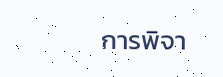การพิจา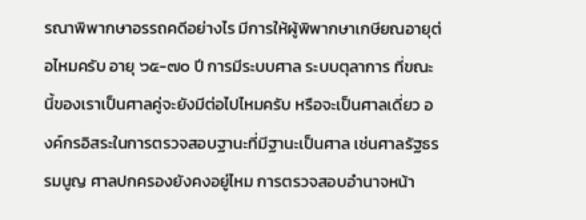รณาพิพากษาอรรถคดีอย่างไร มีการให้ผู้พิพากษาเกษียณอายุต่อไหมครับ อายุ ๖๕-๗๐ ปี การมีระบบศาล ระบบตุลาการ ที่ขณะนี้ของเราเป็นศาลคู่จะยังมีต่อไปไหมครับ หรือจะเป็นศาลเดี่ยว องค์กรอิสระในการตรวจสอบฐานะที่มีฐานะเป็นศาล เช่นศาลรัฐธรรมนูญ ศาลปกครองยังคงอยู่ไหม การตรวจสอบอำนาจหน้า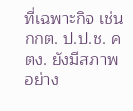ที่เฉพาะกิจ เช่น กกต. ป.ป.ช. คตง. ยังมีสภาพอย่าง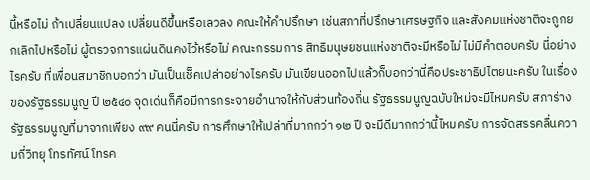นี้หรือไม่ ถ้าเปลี่ยนแปลง เปลี่ยนดีขึ้นหรือเลวลง คณะให้คำปรึกษา เช่นสภาที่ปรึกษาเศรษฐกิจ และสังคมแห่งชาติจะถูกยกเลิกไปหรือไม่ ผู้ตรวจการแผ่นดินคงไว้หรือไม่ คณะกรรมการ สิทธิมนุษยชนแห่งชาติจะมีหรือไม่ ไม่มีคำตอบครับ นี่อย่างไรครับ ที่เพื่อนสมาชิกบอกว่า มันเป็นเช็คเปล่าอย่างไรครับ มันเขียนออกไปแล้วก็บอกว่านี่คือประชาธิปไตยนะครับ ในเรื่องของรัฐธรรมนูญ ปี ๒๕๔๐ จุดเด่นก็คือมีการกระจายอำนาจให้กับส่วนท้องถิ่น รัฐธรรมนูญฉบับใหม่จะมีไหมครับ สภาร่างรัฐธรรมนูญที่มาจากเพียง ๙๙ คนนี่ครับ การศึกษาให้เปล่าที่มากกว่า ๑๒ ปี จะมีดีมากกว่านี้ไหมครับ การจัดสรรคลื่นความถี่วิทยุ โทรทัศน์ โทรค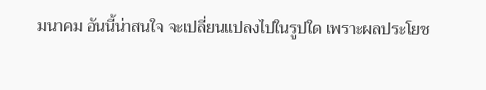มนาคม อันนี้น่าสนใจ จะเปลี่ยนแปลงไปในรูปใด เพราะผลประโยช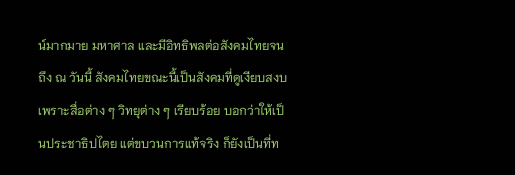น์มากมาย มหาศาล และมีอิทธิพลต่อสังคมไทยจนถึง ณ วันนี้ สังคมไทยขณะนี้เป็นสังคมที่ดูเงียบสงบ เพราะสื่อต่าง ๆ วิทยุต่าง ๆ เรียบร้อย บอกว่าให้เป็นประชาธิปไตย แต่ขบวนการแท้จริง ก็ยังเป็นที่ท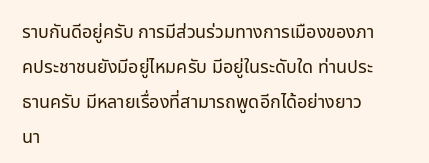ราบกันดีอยู่ครับ การมีส่วนร่วมทางการเมืองของภาคประชาชนยังมีอยู่ไหมครับ มีอยู่ในระดับใด ท่านประธานครับ มีหลายเรื่องที่สามารถพูดอีกได้อย่างยาวนา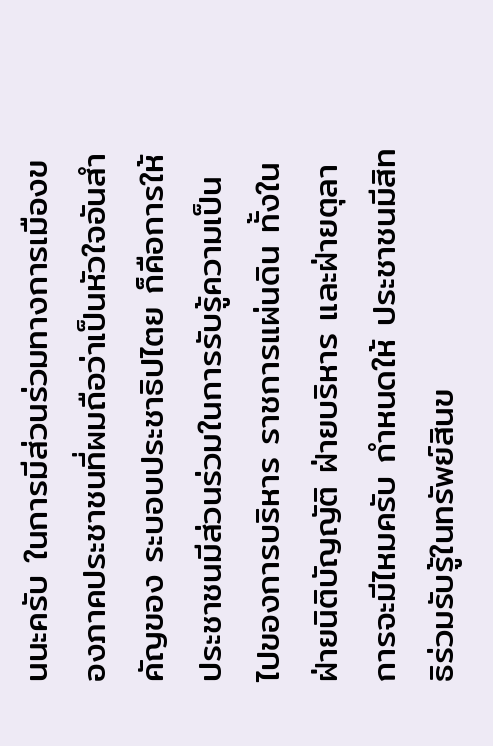นนะครับ ในการมีส่วนร่วมทางการเมืองของภาคประชาชนที่ผมถือว่าเป็นหัวใจอันสำคัญของ ระบอบประชาธิปไตย ก็คือการให้ประชาชนมีส่วนร่วมในการรับรู้ความเป็นไปของการบริหาร ราชการแผ่นดิน ทั้งในฝ่ายนิติบัญญัติ ฝ่ายบริหาร และฝ่ายตุลาการจะมีไหมครับ กำหนดให้ ประชาชนมีสิทธิร่วมรับรู้ในทรัพย์สินข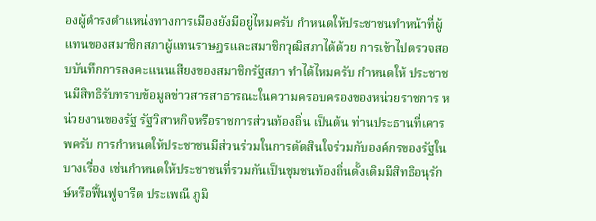องผู้ดำรงตำแหน่งทางการเมืองยังมีอยู่ไหมครับ กำหนดให้ประชาชนทำหน้าที่ผู้แทนของสมาชิกสภาผู้แทนราษฎรและสมาชิกวุฒิสภาได้ด้วย การเข้าไปตรวจสอบบันทึกการลงคะแนนเสียงของสมาชิกรัฐสภา ทำได้ไหมครับ กำหนดให้ ประชาชนมีสิทธิรับทราบข้อมูลข่าวสารสาธารณะในความครอบครองของหน่วยราชการ หน่วยงานของรัฐ รัฐวิสาหกิจหรือราชการส่วนท้องถิ่น เป็นต้น ท่านประธานที่เคารพครับ การกำหนดให้ประชาชนมีส่วนร่วมในการตัดสินใจร่วมกับองค์กรของรัฐในบางเรื่อง เช่นกำหนดให้ประชาชนที่รวมกันเป็นชุมชนท้องถิ่นดั้งเดิมมีสิทธิอนุรักษ์หรือฟื้นฟูจารีต ประเพณี ภูมิ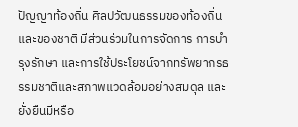ปัญญาท้องถิ่น ศิลปวัฒนธรรมของท้องถิ่นและของชาติ มีส่วนร่วมในการจัดการ การบำรุงรักษา และการใช้ประโยชน์จากทรัพยากรธรรมชาติและสภาพแวดล้อมอย่างสมดุล และยั่งยืนมีหรือ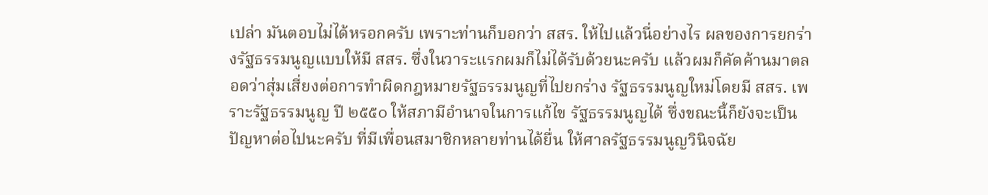เปล่า มันตอบไม่ได้หรอกครับ เพราะท่านก็บอกว่า สสร. ให้ไปแล้วนี่อย่างไร ผลของการยกร่างรัฐธรรมนูญแบบให้มี สสร. ซึ่งในวาระแรกผมก็ไม่ได้รับด้วยนะครับ แล้วผมก็คัดค้านมาตลอดว่าสุ่มเสี่ยงต่อการทำผิดกฎหมายรัฐธรรมนูญที่ไปยกร่าง รัฐธรรมนูญใหม่โดยมี สสร. เพราะรัฐธรรมนูญ ปี ๒๕๕๐ ให้สภามีอำนาจในการแก้ไข รัฐธรรมนูญได้ ซึ่งขณะนี้ก็ยังจะเป็นปัญหาต่อไปนะครับ ที่มีเพื่อนสมาชิกหลายท่านได้ยื่น ให้ศาลรัฐธรรมนูญวินิจฉัย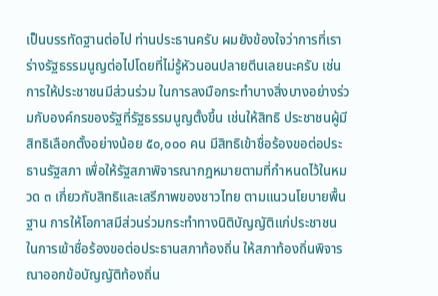เป็นบรรทัดฐานต่อไป ท่านประธานครับ ผมยังข้องใจว่าการที่เรา ร่างรัฐธรรมนูญต่อไปโดยที่ไม่รู้หัวนอนปลายตีนเลยนะครับ เช่นการให้ประชาชนมีส่วนร่วม ในการลงมือกระทำบางสิ่งบางอย่างร่วมกับองค์กรของรัฐที่รัฐธรรมนูญตั้งขึ้น เช่นให้สิทธิ ประชาชนผู้มีสิทธิเลือกตั้งอย่างน้อย ๕๐,๐๐๐ คน มีสิทธิเข้าชื่อร้องขอต่อประธานรัฐสภา เพื่อให้รัฐสภาพิจารณากฎหมายตามที่กำหนดไว้ในหมวด ๓ เกี่ยวกับสิทธิและเสรีภาพของชาวไทย ตามแนวนโยบายพื้นฐาน การให้โอกาสมีส่วนร่วมกระทำทางนิติบัญญัติแก่ประชาชน ในการเข้าชื่อร้องขอต่อประธานสภาท้องถิ่น ให้สภาท้องถิ่นพิจารณาออกข้อบัญญัติท้องถิ่น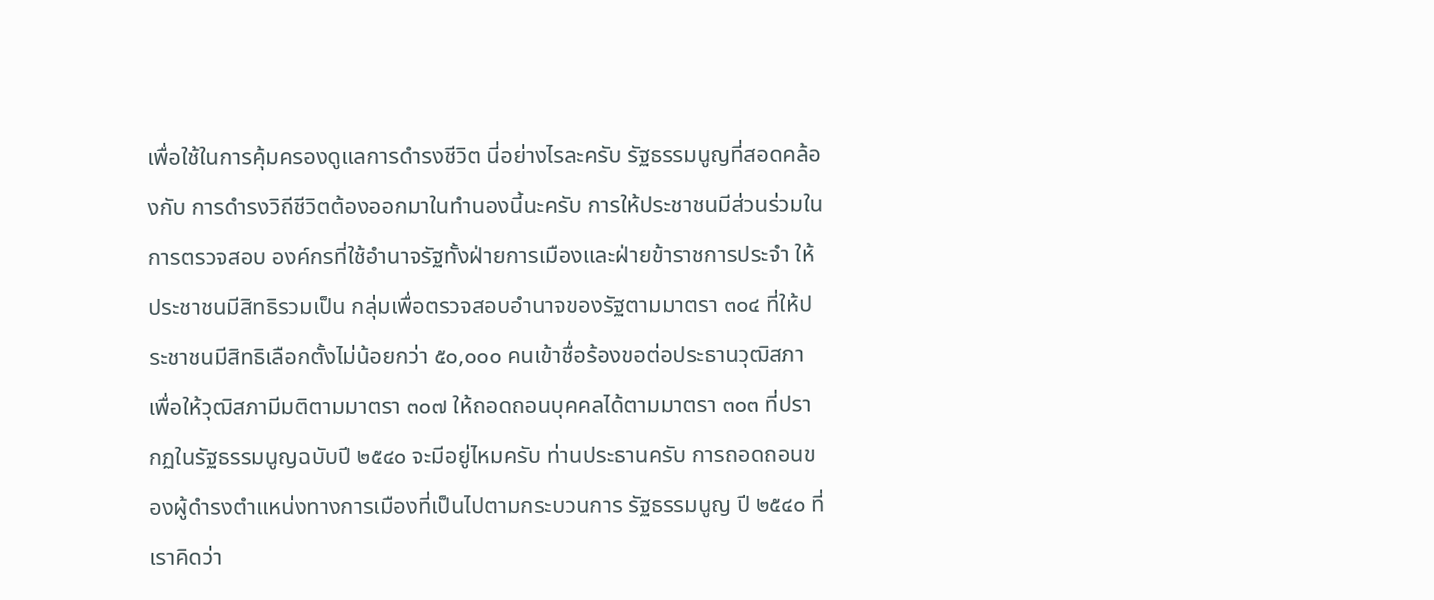เพื่อใช้ในการคุ้มครองดูแลการดำรงชีวิต นี่อย่างไรละครับ รัฐธรรมนูญที่สอดคล้องกับ การดำรงวิถีชีวิตต้องออกมาในทำนองนี้นะครับ การให้ประชาชนมีส่วนร่วมในการตรวจสอบ องค์กรที่ใช้อำนาจรัฐทั้งฝ่ายการเมืองและฝ่ายข้าราชการประจำ ให้ประชาชนมีสิทธิรวมเป็น กลุ่มเพื่อตรวจสอบอำนาจของรัฐตามมาตรา ๓๐๔ ที่ให้ประชาชนมีสิทธิเลือกตั้งไม่น้อยกว่า ๕๐,๐๐๐ คนเข้าชื่อร้องขอต่อประธานวุฒิสภาเพื่อให้วุฒิสภามีมติตามมาตรา ๓๐๗ ให้ถอดถอนบุคคลได้ตามมาตรา ๓๐๓ ที่ปรากฏในรัฐธรรมนูญฉบับปี ๒๕๔๐ จะมีอยู่ไหมครับ ท่านประธานครับ การถอดถอนของผู้ดำรงตำแหน่งทางการเมืองที่เป็นไปตามกระบวนการ รัฐธรรมนูญ ปี ๒๕๔๐ ที่เราคิดว่า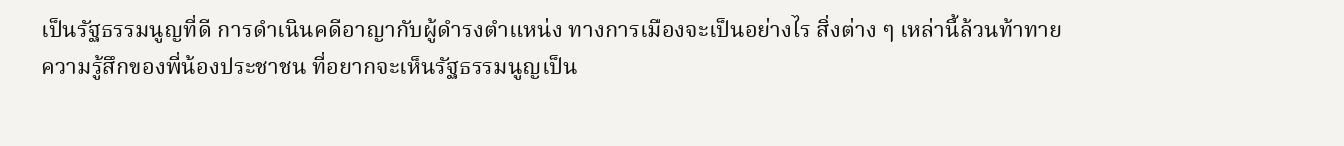เป็นรัฐธรรมนูญที่ดี การดำเนินคดีอาญากับผู้ดำรงตำแหน่ง ทางการเมืองจะเป็นอย่างไร สิ่งต่าง ๆ เหล่านี้ล้วนท้าทายความรู้สึกของพี่น้องประชาชน ที่อยากจะเห็นรัฐธรรมนูญเป็น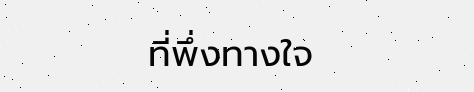ที่พึ่งทางใจ